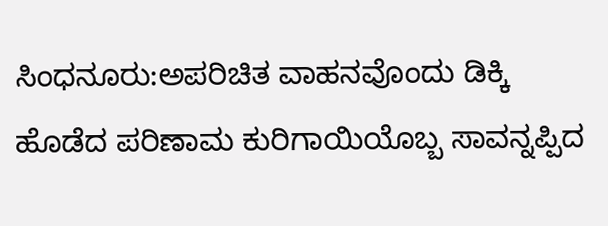ಸಿಂಧನೂರು:ಅಪರಿಚಿತ ವಾಹನವೊಂದು ಡಿಕ್ಕಿ ಹೊಡೆದ ಪರಿಣಾಮ ಕುರಿಗಾಯಿಯೊಬ್ಬ ಸಾವನ್ನಪ್ಪಿದ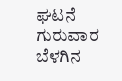ಘಟನೆ ಗುರುವಾರ ಬೆಳಗಿನ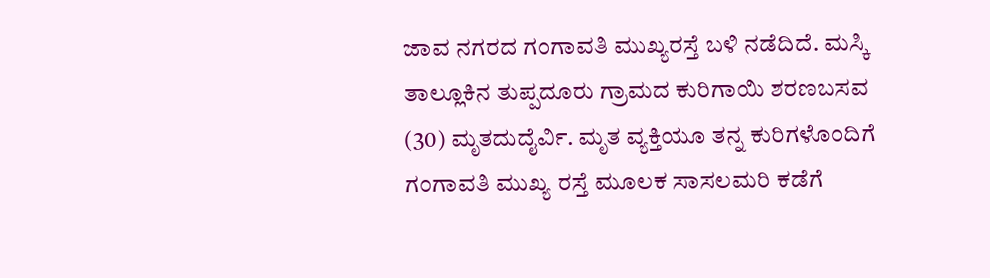ಜಾವ ನಗರದ ಗಂಗಾವತಿ ಮುಖ್ಯರಸ್ತೆ ಬಳಿ ನಡೆದಿದೆ. ಮಸ್ಕಿ ತಾಲ್ಲೂಕಿನ ತುಪ್ಪದೂರು ಗ್ರಾಮದ ಕುರಿಗಾಯಿ ಶರಣಬಸವ (30) ಮೃತದುದೈರ್ವಿ. ಮೃತ ವ್ಯಕ್ತಿಯೂ ತನ್ನ ಕುರಿಗಳೊಂದಿಗೆ ಗಂಗಾವತಿ ಮುಖ್ಯ ರಸ್ತೆ ಮೂಲಕ ಸಾಸಲಮರಿ ಕಡೆಗೆ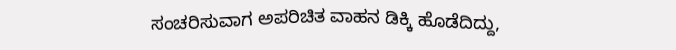ಸಂಚರಿಸುವಾಗ ಅಪರಿಚಿತ ವಾಹನ ಡಿಕ್ಕಿ ಹೊಡೆದಿದ್ದು,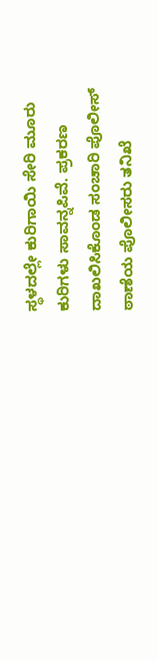ಸ್ಥಳದಲ್ಲೇ ಕುರಿಗಾಯಿ ಸೇರಿ ಮೂರು ಕುರಿಗಳು ಸಾವನ್ನಪಿವೆ. ಪ್ರಕರಣ ದಾಖಲಿಸಿಕೊಂಡ ಸಂಚಾರಿ ಪೊಲೀಸ್ ಠಾಣೆಯ ಪೊಲೀಸರು ತನಿಖೆ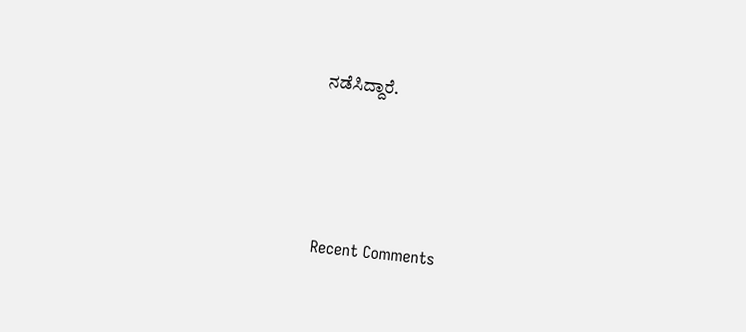ನಡೆಸಿದ್ದಾರೆ.





Recent Comments